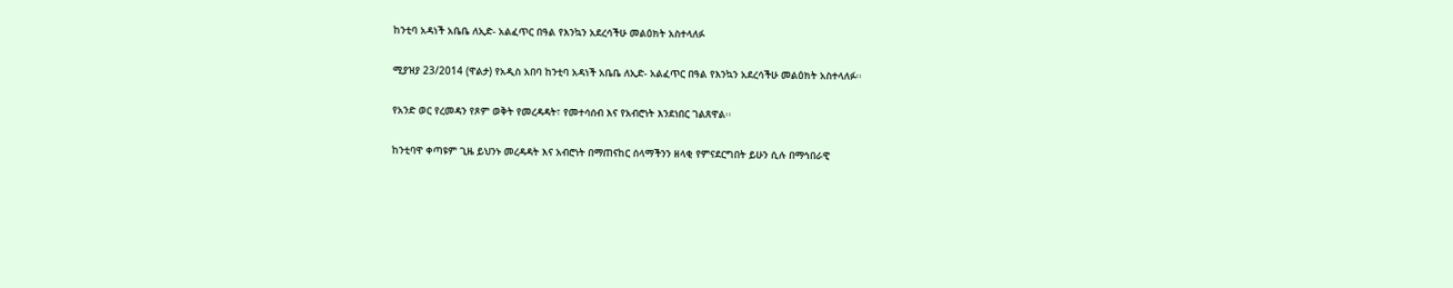ከንቲባ አዳነች አቤቤ ለኢድ- አልፈጥር በዓል የእንኳን አደረሳችሁ መልዕክት አስተላለፉ

ሚያዝያ 23/2014 (ዋልታ) የአዲስ አበባ ከንቲባ አዳነች አቤቤ ለኢድ- አልፈጥር በዓል የእንኳን አደረሳችሁ መልዕክት አስተላለፉ፡፡

የአንድ ወር የረመዳን የጾም ወቅት የመረዳዳት፣ የመተሳሰብ እና የአብሮነት እንደነበር ገልጸዋል፡፡

ከንቲባዋ ቀጣዩም ጊዜ ይህንኑ መረዳዳት እና አብሮነት በማጠናከር ሰላማችንን ዘላቂ የምናደርግበት ይሁን ሲሉ በማኅበራዊ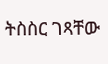ትስስር ገጻቸው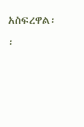አስፍረዋል፡፡